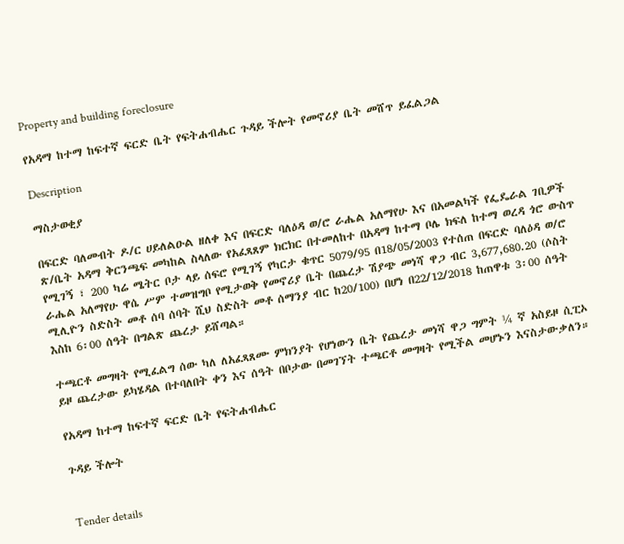Property and building foreclosure

የአዳማ ከተማ ከፍተኛ ፍርድ ቤት የፍትሐብሔር ጉዳይ ችሎት የመኖሪያ ቤት መሸጥ ይፈልጋል

Description

ማስታወቂያ

በፍርድ ባለመብት ዶ/ር ሀይለልዑል ዘለቀ እና በፍርድ ባለዕዳ ወ/ሮ ራሔል አለማየሁ እና በአመልካች የፌዴራል ገቢዎች ጽ/ቤት አዳማ ቅርንጫፍ መካከል ስላለው የአፈጻጸም ክርክር በተመለከተ በአዳማ ከተማ ቦሌ ክፍለ ከተማ ወረዳ ጎሮ ውስጥ የሚገኝ ፣ 200 ካሬ ሜትር ቦታ ላይ ሰፍሮ የሚገኝ የካርታ ቁጥር 5079/95 በ18/05/2003 የተሰጠ በፍርድ ባለዕዳ ወ/ሮ ራሔል አለማየሁ ዋሴ ሥም ተመዝግቦ የሚታወቅ የመኖሪያ ቤት በጨረታ ሽያጭ መነሻ ዋጋ ብር 3,677,680.20 (ሶስት ሚሊዮን ስድስት መቶ ሰባ ሰባት ሺህ ስድስት መቶ ሰማንያ ብር ከ20/100) በሆነ በ22/12/2018 ከጠዋቱ 3፡00 ሰዓት እስከ 6፡00 ሰዓት በግልጽ ጨረታ ይሸጣል።

ተጫርቶ መግዛት የሚፈልግ ሰው ካለ ለአፈጻጸሙ ምክንያት የሆነውን ቤት የጨረታ መነሻ ዋጋ ግምት ¼ ኛ አስይዞ ሲፒኦ ይዞ ጨረታው ይካሄዳል በተባለበት ቀን እና ሰዓት በቦታው በመገኘት ተጫርቶ መግዛት የሚችል መሆኑን እናስታውቃለን።

የአዳማ ከተማ ከፍተኛ ፍርድ ቤት የፍትሐብሔር

ጉዳይ ችሎት


Tender details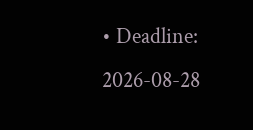• Deadline: 2026-08-28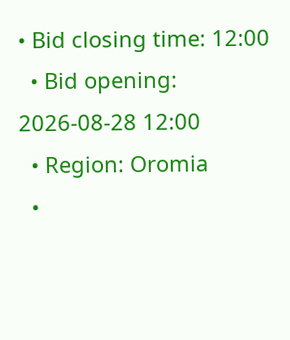• Bid closing time: 12:00
  • Bid opening: 2026-08-28 12:00
  • Region: Oromia
  •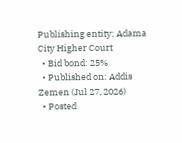Publishing entity: Adama City Higher Court
  • Bid bond: 25%
  • Published on: Addis Zemen (Jul 27, 2026)
  • Posted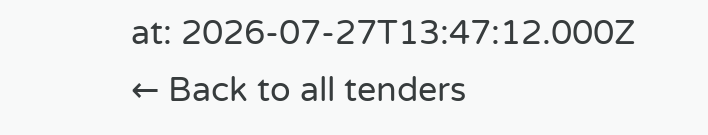at: 2026-07-27T13:47:12.000Z
← Back to all tenders